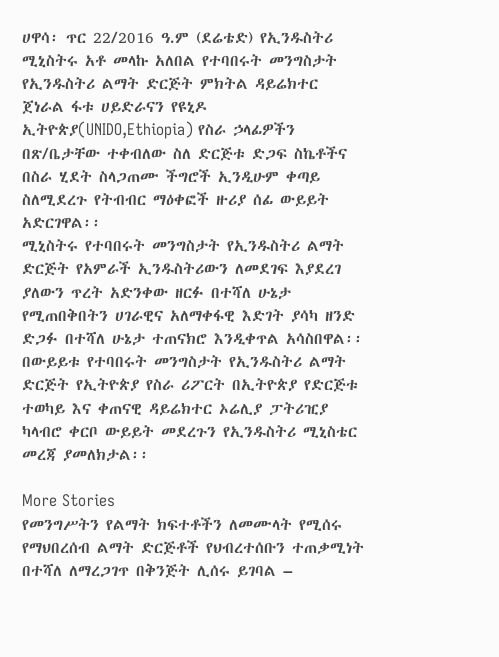ሀዋሳ፡ ጥር 22/2016 ዓ.ም (ደሬቴድ) የኢንዱስትሪ ሚኒስትሩ አቶ መላኩ አለበል የተባበሩት መንግስታት የኢንዱስትሪ ልማት ድርጅት ምክትል ዳይሬክተር ጀነራል ፋቱ ሀይድራናን የዩኒዶ ኢትዮጵያ(UNIDO,Ethiopia) የስራ ኃላፊዎችን በጽ/ቤታቸው ተቀብለው ስለ ድርጅቱ ድጋፍ ስኬቶችና በስራ ሂደት ስላጋጠሙ ችግሮች ኢንዲሁም ቀጣይ ስለሚደረጉ የትብብር ማዕቀፎች ዙሪያ ሰፊ ውይይት አድርገዋል፡፡
ሚኒስትሩ የተባበሩት መንግስታት የኢንዱስትሪ ልማት ድርጅት የአምራች ኢንዱስትሪውን ለመደገፍ እያደረገ ያለውን ጥረት አድንቀው ዘርፉ በተሻለ ሁኔታ የሚጠበቅበትን ሀገራዊና አለማቀፋዊ እድገት ያሳካ ዘንድ ድጋፉ በተሻለ ሁኔታ ተጠናክሮ እንዲቀጥል አሳስበዋል፡፡
በውይይቱ የተባበሩት መንግስታት የኢንዱስትሪ ልማት ድርጅት የኢትዮጵያ የስራ ሪፖርት በኢትዮጵያ የድርጅቱ ተወካይ እና ቀጠናዊ ዳይሬክተር ኦሬሊያ ፓትሪዢያ ካላብሮ ቀርቦ ውይይት መደረጉን የኢንዱስትሪ ሚኒስቴር መረጃ ያመለክታል፡፡

More Stories
የመንግሥትን የልማት ክፍተቶችን ለመሙላት የሚሰሩ የማህበረሰብ ልማት ድርጅቶች የህብረተሰቡን ተጠቃሚነት በተሻለ ለማረጋገጥ በቅንጅት ሊሰሩ ይገባል –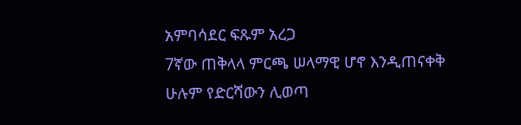አምባሳደር ፍጹም አረጋ
7ኛው ጠቅላላ ምርጫ ሠላማዊ ሆኖ እንዲጠናቀቅ ሁሉም የድርሻውን ሊወጣ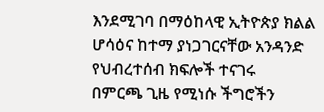እንደሚገባ በማዕከላዊ ኢትዮጵያ ክልል ሆሳዕና ከተማ ያነጋገርናቸው አንዳንድ የህብረተሰብ ክፍሎች ተናገሩ
በምርጫ ጊዜ የሚነሱ ችግሮችን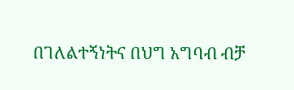በገለልተኝነትና በህግ አግባብ ብቻ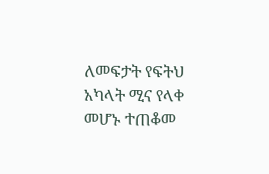ለመፍታት የፍትህ አካላት ሚና የላቀ መሆኑ ተጠቆመ